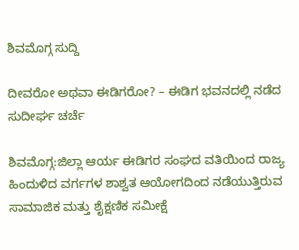ಶಿವಮೊಗ್ಗ ಸುದ್ದಿ

ದೀವರೋ ಅಥವಾ ಈಡಿಗರೋ? – ಈಡಿಗ ಭವನದಲ್ಲಿ ನಡೆದ ಸುದೀರ್ಘ ಚರ್ಚೆ

ಶಿವಮೊಗ್ಗ:ಜಿಲ್ಲಾ ಆರ್ಯ ಈಡಿಗರ ಸಂಘದ ವತಿಯಿಂದ ರಾಜ್ಯ ಹಿಂದುಳಿದ ವರ್ಗಗಳ ಶಾಶ್ವತ ಆಯೋಗದಿಂದ ನಡೆಯುತ್ತಿರುವ ಸಾಮಾಜಿಕ ಮತ್ತು ಶೈಕ್ಷಣಿಕ ಸಮೀಕ್ಷೆ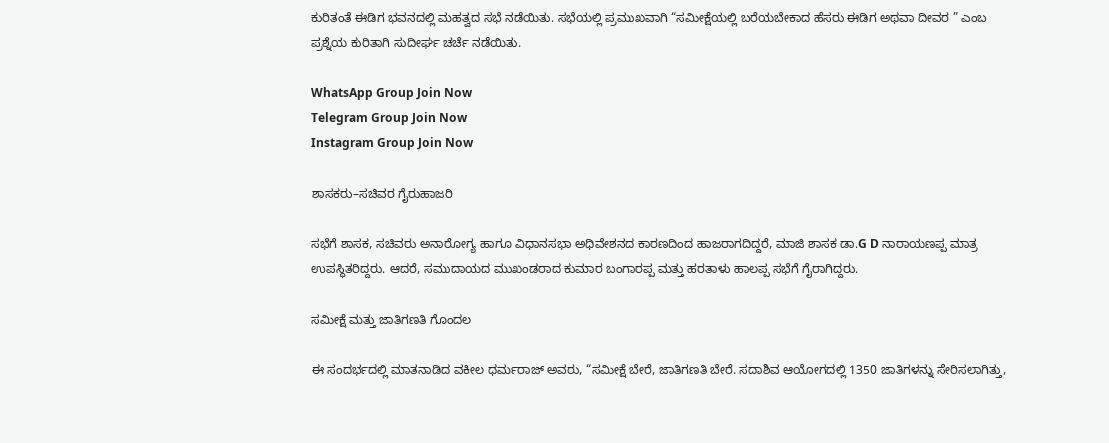ಕುರಿತಂತೆ ಈಡಿಗ ಭವನದಲ್ಲಿ ಮಹತ್ವದ ಸಭೆ ನಡೆಯಿತು. ಸಭೆಯಲ್ಲಿ ಪ್ರಮುಖವಾಗಿ “ಸಮೀಕ್ಷೆಯಲ್ಲಿ ಬರೆಯಬೇಕಾದ ಹೆಸರು ಈಡಿಗ ಅಥವಾ ದೀವರ ” ಎಂಬ ಪ್ರಶ್ನೆಯ ಕುರಿತಾಗಿ ಸುದೀರ್ಘ ಚರ್ಚೆ ನಡೆಯಿತು.

WhatsApp Group Join Now
Telegram Group Join Now
Instagram Group Join Now

ಶಾಸಕರು–ಸಚಿವರ ಗೈರುಹಾಜರಿ

ಸಭೆಗೆ ಶಾಸಕ, ಸಚಿವರು ಅನಾರೋಗ್ಯ ಹಾಗೂ ವಿಧಾನಸಭಾ ಅಧಿವೇಶನದ ಕಾರಣದಿಂದ ಹಾಜರಾಗದಿದ್ದರೆ, ಮಾಜಿ ಶಾಸಕ ಡಾ.G D ನಾರಾಯಣಪ್ಪ ಮಾತ್ರ ಉಪಸ್ಥಿತರಿದ್ದರು. ಆದರೆ, ಸಮುದಾಯದ ಮುಖಂಡರಾದ ಕುಮಾರ ಬಂಗಾರಪ್ಪ ಮತ್ತು ಹರತಾಳು ಹಾಲಪ್ಪ ಸಭೆಗೆ ಗೈರಾಗಿದ್ದರು.

ಸಮೀಕ್ಷೆ ಮತ್ತು ಜಾತಿಗಣತಿ ಗೊಂದಲ

ಈ ಸಂದರ್ಭದಲ್ಲಿ ಮಾತನಾಡಿದ ವಕೀಲ ಧರ್ಮರಾಜ್ ಅವರು, “ಸಮೀಕ್ಷೆ ಬೇರೆ, ಜಾತಿಗಣತಿ ಬೇರೆ. ಸದಾಶಿವ ಆಯೋಗದಲ್ಲಿ 1350 ಜಾತಿಗಳನ್ನು ಸೇರಿಸಲಾಗಿತ್ತು,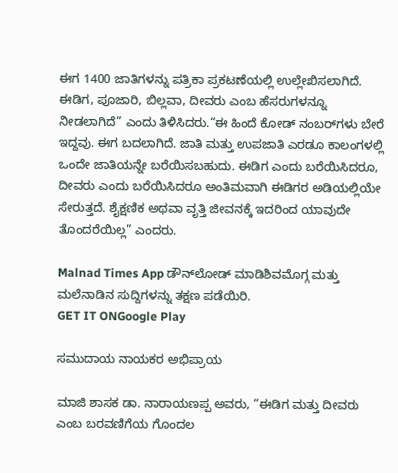ಈಗ 1400 ಜಾತಿಗಳನ್ನು ಪತ್ರಿಕಾ ಪ್ರಕಟಣೆಯಲ್ಲಿ ಉಲ್ಲೇಖಿಸಲಾಗಿದೆ. ಈಡಿಗ, ಪೂಜಾರಿ, ಬಿಲ್ಲವಾ, ದೀವರು ಎಂಬ ಹೆಸರುಗಳನ್ನೂ ನೀಡಲಾಗಿದೆ” ಎಂದು ತಿಳಿಸಿದರು.“ಈ ಹಿಂದೆ ಕೋಡ್ ನಂಬರ್‌ಗಳು ಬೇರೆ ಇದ್ದವು. ಈಗ ಬದಲಾಗಿದೆ. ಜಾತಿ ಮತ್ತು ಉಪಜಾತಿ ಎರಡೂ ಕಾಲಂಗಳಲ್ಲಿ ಒಂದೇ ಜಾತಿಯನ್ನೇ ಬರೆಯಿಸಬಹುದು. ಈಡಿಗ ಎಂದು ಬರೆಯಿಸಿದರೂ, ದೀವರು ಎಂದು ಬರೆಯಿಸಿದರೂ ಅಂತಿಮವಾಗಿ ಈಡಿಗರ ಅಡಿಯಲ್ಲಿಯೇ ಸೇರುತ್ತದೆ. ಶೈಕ್ಷಣಿಕ ಅಥವಾ ವೃತ್ತಿ ಜೀವನಕ್ಕೆ ಇದರಿಂದ ಯಾವುದೇ ತೊಂದರೆಯಿಲ್ಲ” ಎಂದರು.

Malnad Times App ಡೌನ್‌ಲೋಡ್ ಮಾಡಿಶಿವಮೊಗ್ಗ ಮತ್ತು ಮಲೆನಾಡಿನ ಸುದ್ದಿಗಳನ್ನು ತಕ್ಷಣ ಪಡೆಯಿರಿ.
GET IT ONGoogle Play

ಸಮುದಾಯ ನಾಯಕರ ಅಭಿಪ್ರಾಯ

ಮಾಜಿ ಶಾಸಕ ಡಾ. ನಾರಾಯಣಪ್ಪ ಅವರು, “ಈಡಿಗ ಮತ್ತು ದೀವರು ಎಂಬ ಬರವಣಿಗೆಯ ಗೊಂದಲ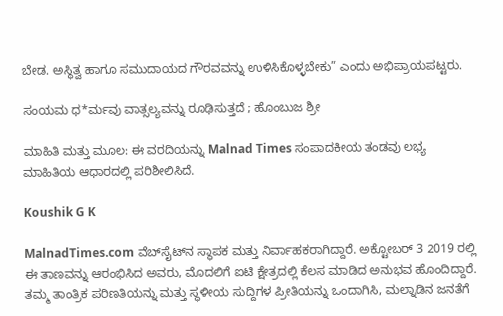ಬೇಡ. ಅಸ್ಥಿತ್ವ ಹಾಗೂ ಸಮುದಾಯದ ಗೌರವವನ್ನು ಉಳಿಸಿಕೊಳ್ಳಬೇಕು” ಎಂದು ಅಭಿಪ್ರಾಯಪಟ್ಟರು.

ಸಂಯಮ ಧ*ರ್ಮವು ವಾತ್ಸಲ್ಯವನ್ನು ರೂಢಿಸುತ್ತದೆ ; ಹೊಂಬುಜ ಶ್ರೀ

ಮಾಹಿತಿ ಮತ್ತು ಮೂಲ: ಈ ವರದಿಯನ್ನು Malnad Times ಸಂಪಾದಕೀಯ ತಂಡವು ಲಭ್ಯ ಮಾಹಿತಿಯ ಆಧಾರದಲ್ಲಿ ಪರಿಶೀಲಿಸಿದೆ.

Koushik G K

MalnadTimes.com ವೆಬ್‌ಸೈಟ್‌ನ ಸ್ಥಾಪಕ ಮತ್ತು ನಿರ್ವಾಹಕರಾಗಿದ್ದಾರೆ. ಅಕ್ಟೋಬರ್ 3 2019 ರಲ್ಲಿ ಈ ತಾಣವನ್ನು ಆರಂಭಿಸಿದ ಅವರು, ಮೊದಲಿಗೆ ಐಟಿ ಕ್ಷೇತ್ರದಲ್ಲಿ ಕೆಲಸ ಮಾಡಿದ ಅನುಭವ ಹೊಂದಿದ್ದಾರೆ. ತಮ್ಮ ತಾಂತ್ರಿಕ ಪರಿಣತಿಯನ್ನು ಮತ್ತು ಸ್ಥಳೀಯ ಸುದ್ದಿಗಳ ಪ್ರೀತಿಯನ್ನು ಒಂದಾಗಿಸಿ, ಮಲ್ನಾಡಿನ ಜನತೆಗೆ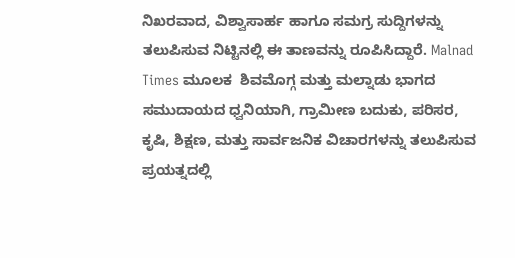ನಿಖರವಾದ, ವಿಶ್ವಾಸಾರ್ಹ ಹಾಗೂ ಸಮಗ್ರ ಸುದ್ದಿಗಳನ್ನು ತಲುಪಿಸುವ ನಿಟ್ಟಿನಲ್ಲಿ ಈ ತಾಣವನ್ನು ರೂಪಿಸಿದ್ದಾರೆ. Malnad Times ಮೂಲಕ  ಶಿವಮೊಗ್ಗ ಮತ್ತು ಮಲ್ನಾಡು ಭಾಗದ ಸಮುದಾಯದ ಧ್ವನಿಯಾಗಿ, ಗ್ರಾಮೀಣ ಬದುಕು, ಪರಿಸರ, ಕೃಷಿ, ಶಿಕ್ಷಣ, ಮತ್ತು ಸಾರ್ವಜನಿಕ ವಿಚಾರಗಳನ್ನು ತಲುಪಿಸುವ ಪ್ರಯತ್ನದಲ್ಲಿ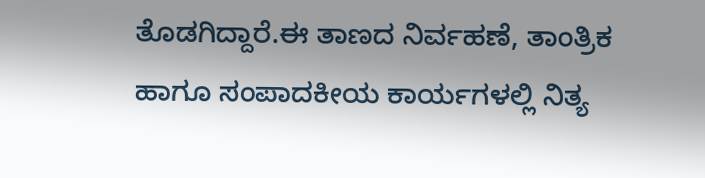ತೊಡಗಿದ್ದಾರೆ.ಈ ತಾಣದ ನಿರ್ವಹಣೆ, ತಾಂತ್ರಿಕ ಹಾಗೂ ಸಂಪಾದಕೀಯ ಕಾರ್ಯಗಳಲ್ಲಿ ನಿತ್ಯ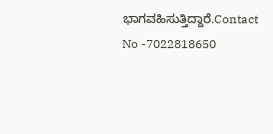ಭಾಗವಹಿಸುತ್ತಿದ್ದಾರೆ.Contact No -7022818650